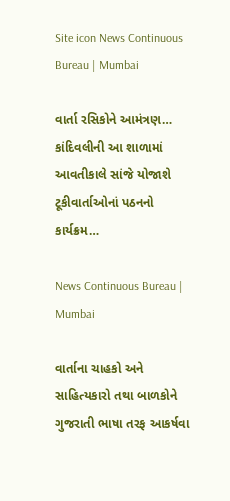Site icon News Continuous Bureau | Mumbai

વાર્તા રસિકોને આમંત્રણ… કાંદિવલીની આ શાળામાં આવતીકાલે સાંજે યોજાશે ટૂકીવાર્તાઓનાં પઠનનો કાર્યક્રમ…

News Continuous Bureau | Mumbai

વાર્તાના ચાહકો અને સાહિત્યકારો તથા બાળકોને ગુજરાતી ભાષા તરફ આકર્ષવા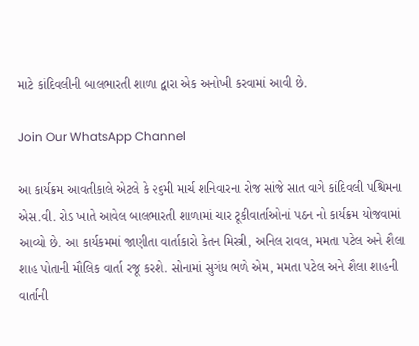માટે કાંદિવલીની બાલભારતી શાળા દ્વારા એક અનોખી કરવામાં આવી છે.

Join Our WhatsApp Channel

આ કાર્યક્રમ આવતીકાલે એટલે કે ૨૬મી માર્ચ શનિવારના રોજ સાંજે સાત વાગે કાંદિવલી પશ્ચિમના એસ.વી. રોડ ખાતે આવેલ બાલભારતી શાળામાં ચાર ટૂકીવાર્તાઓનાં પઠન નો કાર્યક્રમ યોજવામાં આવ્યો છે. આ કાર્યકમમાં જાણીતા વાર્તાકારો કેતન મિસ્ત્રી, અનિલ રાવલ, મમતા પટેલ અને શૈલા શાહ પોતાની મૌલિક વાર્તા રજૂ કરશે. સોનામાં સુગંધ ભળે એમ, મમતા પટેલ અને શૈલા શાહની વાર્તાની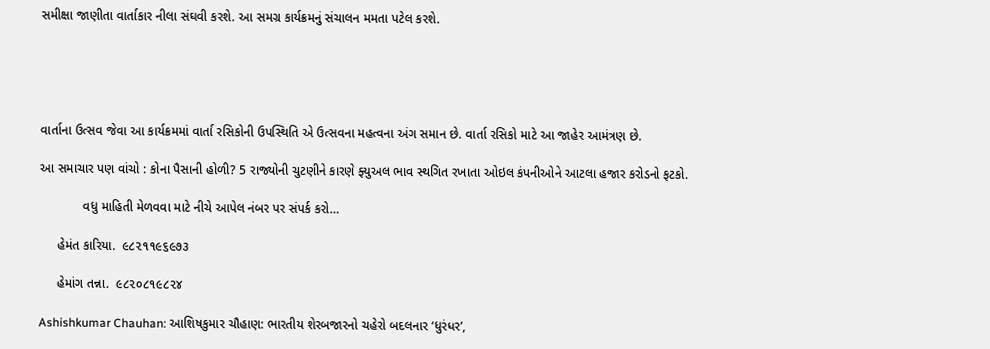સમીક્ષા જાણીતા વાર્તાકાર નીલા સંઘવી કરશે. આ સમગ્ર કાર્યક્રમનું સંચાલન મમતા પટેલ કરશે.





વાર્તાના ઉત્સવ જેવા આ કાર્યક્રમમાં વાર્તા રસિકોની ઉપસ્થિતિ એ ઉત્સવના મહત્વના અંગ સમાન છે. વાર્તા રસિકો માટે આ જાહેર આમંત્રણ છે.

આ સમાચાર પણ વાંચો : કોના પૈસાની હોળી? 5 રાજ્યોની ચુટણીને કારણે ફ્યુઅલ ભાવ સ્થગિત રખાતા ઓઇલ કંપનીઓને આટલા હજાર કરોડનો ફટકો.

            વધુ માહિતી મેળવવા માટે નીચે આપેલ નંબર પર સંપર્ક કરો…

     હેમંત કારિયા.  ૯૮૨૧૧૯૬૯૭૩

     હેમાંગ તન્ના.  ૯૮૨૦૮૧૯૮૨૪

Ashishkumar Chauhan: આશિષકુમાર ચૌહાણ: ભારતીય શેરબજારનો ચહેરો બદલનાર ‘ધુરંધર’,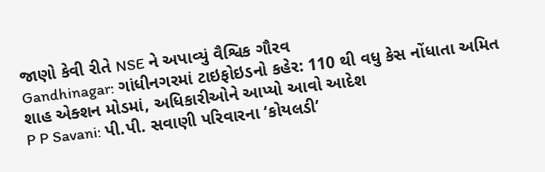જાણો કેવી રીતે NSE ને અપાવ્યું વૈશ્વિક ગૌરવ
Gandhinagar: ગાંધીનગરમાં ટાઇફોઇડનો કહેર: 110 થી વધુ કેસ નોંધાતા અમિત શાહ એક્શન મોડમાં, અધિકારીઓને આપ્યો આવો આદેશ
P P Savani: પી.પી. સવાણી પરિવારના ‘કોયલડી’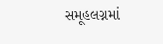સમૂહલગ્નમાં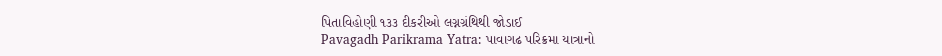પિતાવિહોણી ૧૩૩ દીકરીઓ લગ્નગ્રંથિથી જોડાઈ
Pavagadh Parikrama Yatra: પાવાગઢ પરિક્રમા યાત્રાનો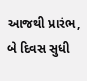આજથી પ્રારંભ, બે દિવસ સુધી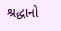શ્રદ્ધાનો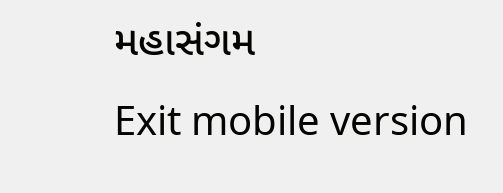મહાસંગમ
Exit mobile version